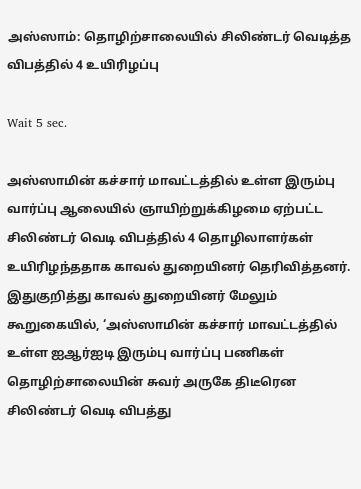அஸ்ஸாம்: தொழிற்சாலையில் சிலிண்டர் வெடித்த விபத்தில் 4 உயிரிழப்பு

Wait 5 sec.

அஸ்ஸாமின் கச்சார் மாவட்டத்தில் உள்ள இரும்பு வார்ப்பு ஆலையில் ஞாயிற்றுக்கிழமை ஏற்பட்ட சிலிண்டர் வெடி விபத்தில் 4 தொழிலாளர்கள் உயிரிழந்ததாக காவல் துறையினர் தெரிவித்தனர். இதுகுறித்து காவல் துறையினர் மேலும் கூறுகையில், ‘அஸ்ஸாமின் கச்சார் மாவட்டத்தில் உள்ள ஐஆர்ஐடி இரும்பு வார்ப்பு பணிகள் தொழிற்சாலையின் சுவர் அருகே திடீரென சிலிண்டர் வெடி விபத்து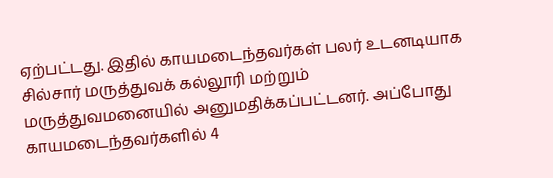ஏற்பட்டது. இதில் காயமடைந்தவர்கள் பலர் உடனடியாக சில்சார் மருத்துவக் கல்லூரி மற்றும் மருத்துவமனையில் அனுமதிக்கப்பட்டனர். அப்போது காயமடைந்தவர்களில் 4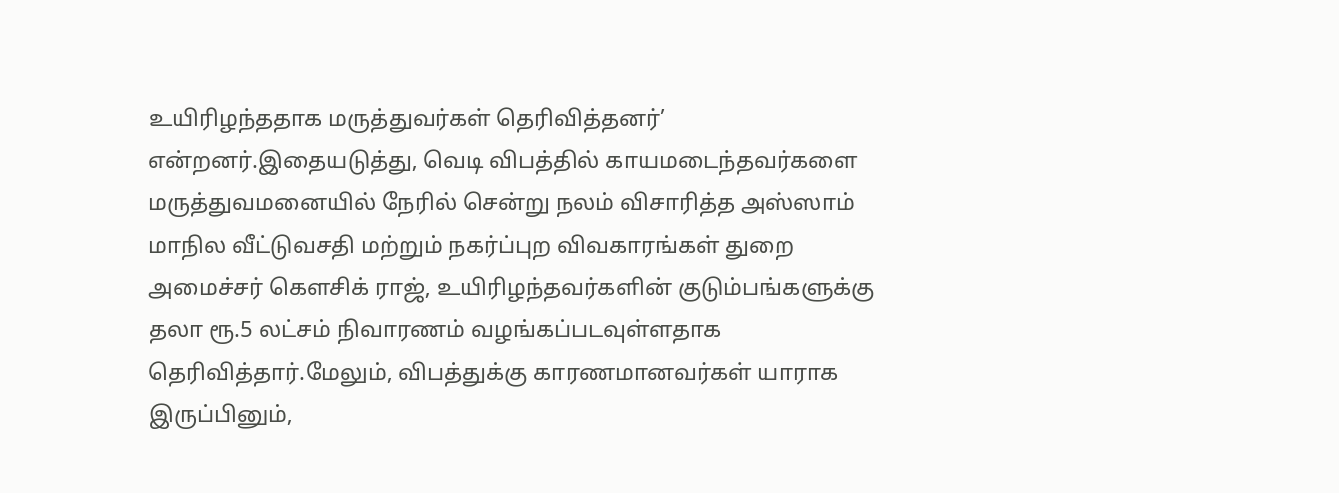உயிரிழந்ததாக மருத்துவர்கள் தெரிவித்தனர்’ என்றனர்.இதையடுத்து, வெடி விபத்தில் காயமடைந்தவர்களை மருத்துவமனையில் நேரில் சென்று நலம் விசாரித்த அஸ்ஸாம் மாநில வீட்டுவசதி மற்றும் நகர்ப்புற விவகாரங்கள் துறை அமைச்சர் கௌசிக் ராஜ், உயிரிழந்தவர்களின் குடும்பங்களுக்கு தலா ரூ.5 லட்சம் நிவாரணம் வழங்கப்படவுள்ளதாக தெரிவித்தார்.மேலும், விபத்துக்கு காரணமானவர்கள் யாராக இருப்பினும்,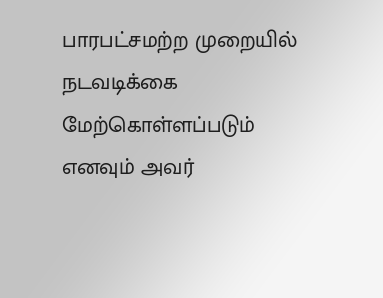பாரபட்சமற்ற முறையில் நடவடிக்கை மேற்கொள்ளப்படும் எனவும் அவர்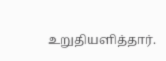உறுதியளித்தார்.